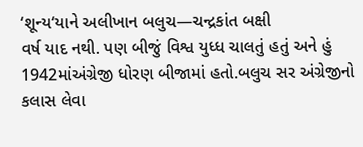‘શૂન્ય‘યાને અલીખાન બલુચ—ચન્દ્રકાંત બક્ષી
વર્ષ યાદ નથી. પણ બીજું વિશ્વ યુધ્ધ ચાલતું હતું અને હું 1942માંઅંગ્રેજી ધોરણ બીજામાં હતો.બલુચ સર અંગ્રેજીનો કલાસ લેવા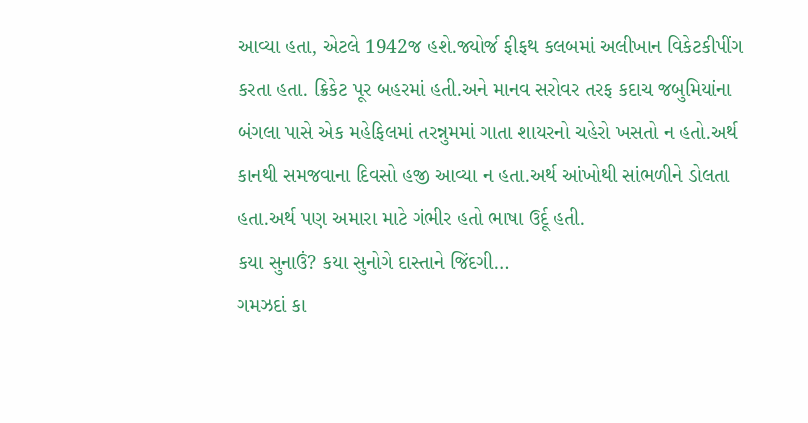આવ્યા હતા, એટલે 1942જ હશે.જ્યોર્જ ફીફથ કલબમાં અલીખાન વિકેટકીપીંગ કરતા હતા. ક્રિકેટ પૂર બહરમાં હતી.અને માનવ સરોવર તરફ કદાચ જબુમિયાંના બંગલા પાસે એક મહેફિલમાં તરન્નુમમાં ગાતા શાયરનો ચહેરો ખસતો ન હતો.અર્થ કાનથી સમજવાના દિવસો હજી આવ્યા ન હતા.અર્થ આંખોથી સાંભળીને ડોલતા હતા.અર્થ પણ અમારા માટે ગંભીર હતો ભાષા ઉર્દૂ હતી.
કયા સુનાઉં? કયા સુનોગે દાસ્તાને જિંદગી…
ગમઝદાં કા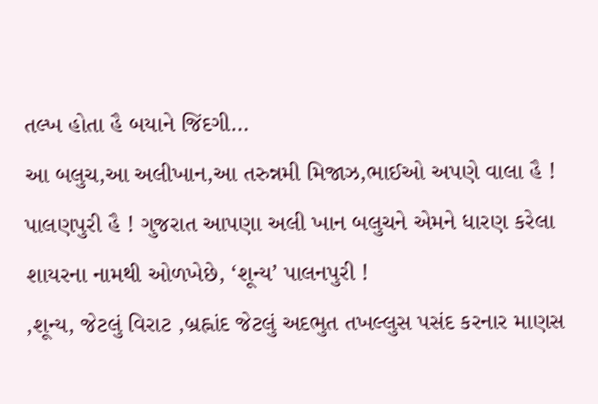તલ્ખ હોતા હૈ બયાને જિંદગી…
આ બલુચ,આ અલીખાન,આ તરુન્નમી મિજાઝ,ભાઈઓ અપણે વાલા હૈ ! પાલણપુરી હૈ ! ગુજરાત આપણા અલી ખાન બલુચને એમને ધારણ કરેલા શાયરના નામથી ઓળખેછે, ‘શૂન્ય’ પાલનપુરી !
,શૂન્ય, જેટલું વિરાટ ,બ્રહ્નાંદ જેટલું અદભુત તખલ્લુસ પસંદ કરનાર માણસ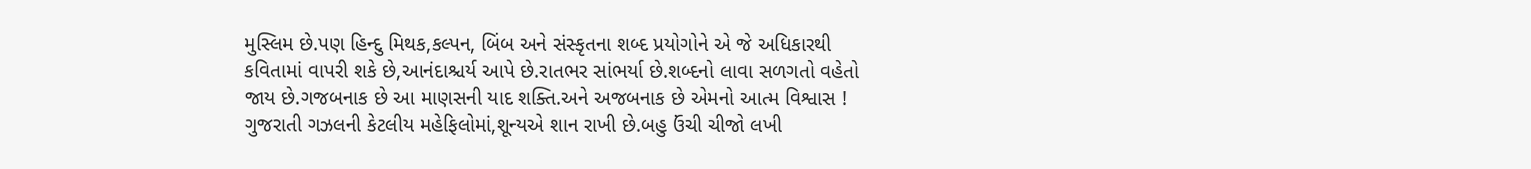મુસ્લિમ છે.પણ હિન્દુ મિથક,કલ્પન, બિંબ અને સંસ્કૃતના શબ્દ પ્રયોગોને એ જે અધિકારથી કવિતામાં વાપરી શકે છે,આનંદાશ્ચર્ય આપે છે.રાતભર સાંભર્યા છે.શબ્દનો લાવા સળગતો વહેતો જાય છે.ગજબનાક છે આ માણસની યાદ શક્તિ.અને અજબનાક છે એમનો આત્મ વિશ્વાસ ! ગુજરાતી ગઝલની કેટલીય મહેફિલોમાં,શૂન્યએ શાન રાખી છે.બહુ ઉંચી ચીજો લખી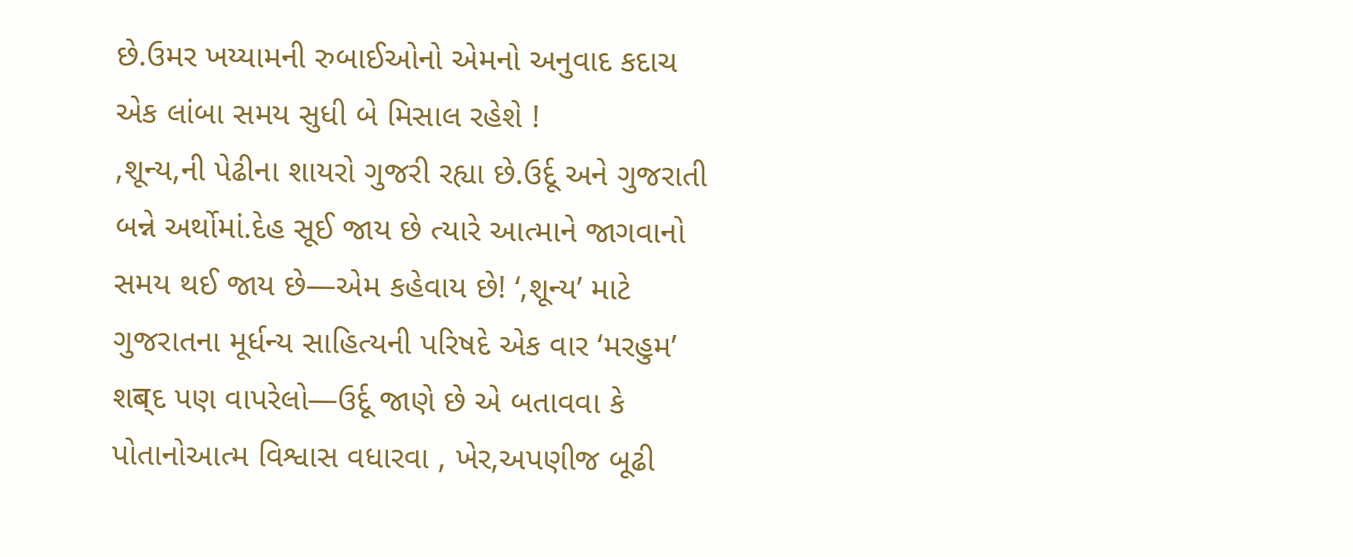છે.ઉમર ખય્યામની રુબાઈઓનો એમનો અનુવાદ કદાચ એક લાંબા સમય સુધી બે મિસાલ રહેશે !
,શૂન્ય,ની પેઢીના શાયરો ગુજરી રહ્યા છે.ઉર્દૂ અને ગુજરાતી બન્ને અર્થોમાં.દેહ સૂઈ જાય છે ત્યારે આત્માને જાગવાનો સમય થઈ જાય છે—એમ કહેવાય છે! ‘,શૂન્ય’ માટે ગુજરાતના મૂર્ધન્ય સાહિત્યની પરિષદે એક વાર ‘મરહુમ’ શब्દ પણ વાપરેલો—ઉર્દૂ જાણે છે એ બતાવવા કે પોતાનોઆત્મ વિશ્વાસ વધારવા , ખેર,અપણીજ બૂઢી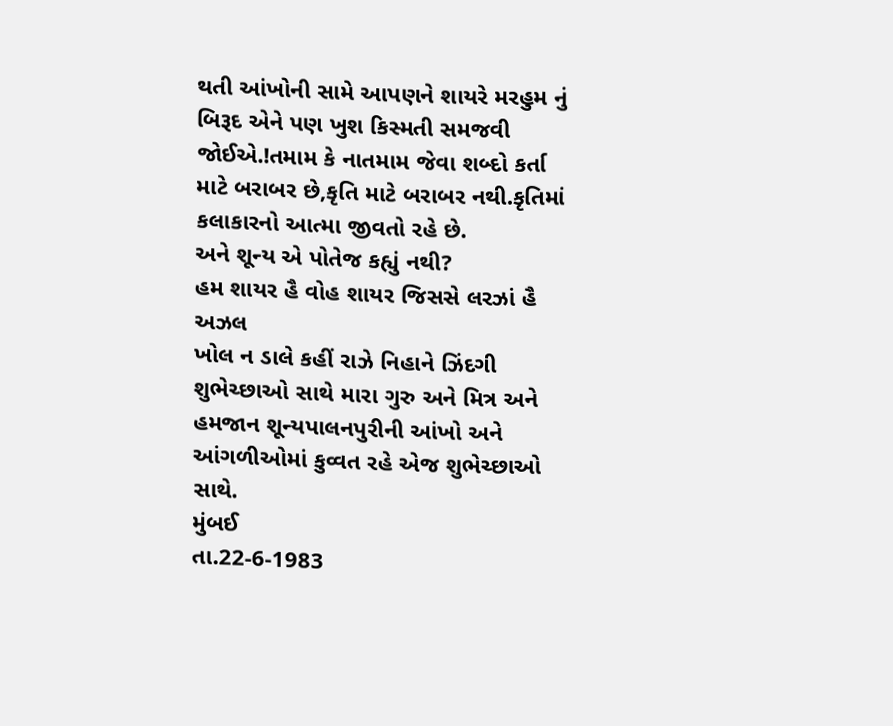થતી આંખોની સામે આપણને શાયરે મરહુમ નું બિરૂદ એને પણ ખુશ કિસ્મતી સમજવી જોઈએ.!તમામ કે નાતમામ જેવા શબ્દો કર્તા માટે બરાબર છે,કૃતિ માટે બરાબર નથી.કૃતિમાં કલાકારનો આત્મા જીવતો રહે છે.
અને શૂન્ય એ પોતેજ કહ્યું નથી?
હમ શાયર હૈ વોહ શાયર જિસસે લરઝાં હૈ અઝલ
ખોલ ન ડાલે કહીં રાઝે નિહાને ઝિંદગી
શુભેચ્છાઓ સાથે મારા ગુરુ અને મિત્ર અને હમજાન શૂન્યપાલનપુરીની આંખો અને આંગળીઓમાં કુવ્વત રહે એજ શુભેચ્છાઓ સાથે.
મુંબઈ
તા.22-6-1983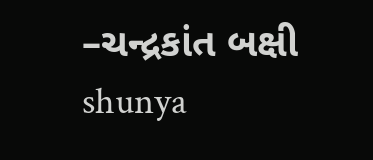–ચન્દ્રકાંત બક્ષી
shunya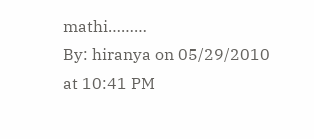mathi………
By: hiranya on 05/29/2010
at 10:41 PM